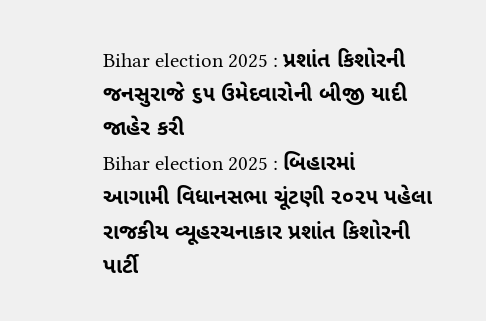Bihar election 2025 : પ્રશાંત કિશોરની જનસુરાજે ૬૫ ઉમેદવારોની બીજી યાદી જાહેર કરી
Bihar election 2025 : બિહારમાં આગામી વિધાનસભા ચૂંટણી ૨૦૨૫ પહેલા રાજકીય વ્યૂહરચનાકાર પ્રશાંત કિશોરની પાર્ટી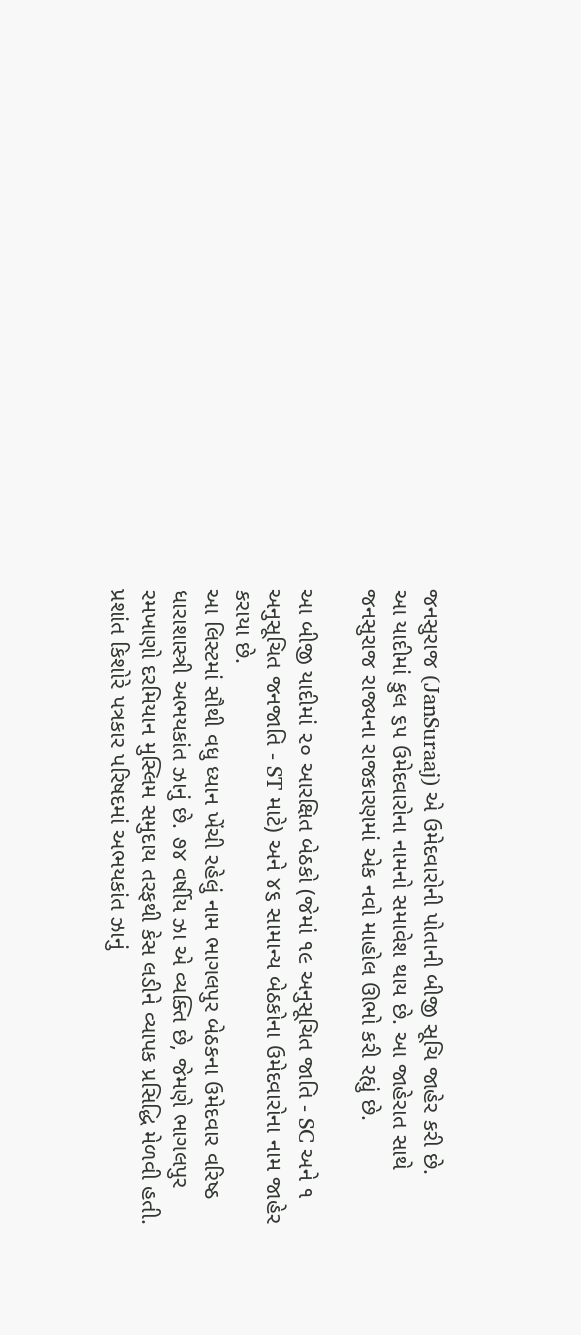જનસુરાજ (JanSuraaj) એ ઉમેદવારોની પોતાની બીજી સૂચિ જાહેર કરી છે.
આ યાદીમાં કુલ ૬૫ ઉમેદવારોના નામનો સમાવેશ થાય છે. આ જાહેરાત સાથે જનસુરાજ રાજ્યના રાજકારણમાં એક નવો માહોલ ઊભો કરી રહ્યું છે.

આ બીજી યાદીમાં ૨૦ આરક્ષિત બેઠકો (જેમાં ૧૯ અનુસૂચિત જાતિ - SC અને ૧ અનુસૂચિત જનજાતિ - ST માટે) અને ૪૬ સામાન્ય બેઠકોના ઉમેદવારોના નામ જાહેર કરાયા છે.
આ લિસ્ટમાં સૌથી વધુ ધ્યાન ખેંચી રહેલું નામ ભાગલપુર બેઠકના ઉમેદવાર વરિષ્ઠ ધારાશાસ્ત્રી અભયકાંત ઝાનું છે. ૭૪ વર્ષીય ઝા એ વ્યક્તિ છે, જેમણે ભાગલપુર રમખાણો દરમિયાન મુસ્લિમ સમુદાય તરફથી કેસ લડીને વ્યાપક પ્રસિદ્ધિ મેળવી હતી.
પ્રશાંત કિશોરે પત્રકાર પરિષદમાં અભયકાંત ઝાનું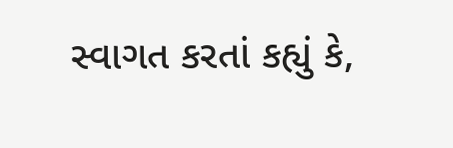સ્વાગત કરતાં કહ્યું કે,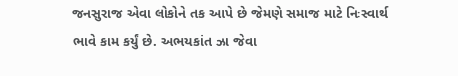જનસુરાજ એવા લોકોને તક આપે છે જેમણે સમાજ માટે નિઃસ્વાર્થ
ભાવે કામ કર્યું છે. અભયકાંત ઝા જેવા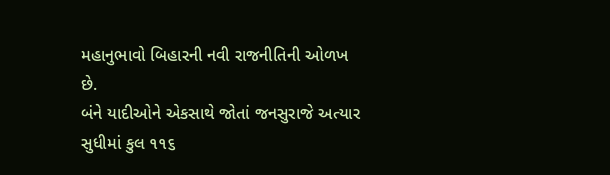મહાનુભાવો બિહારની નવી રાજનીતિની ઓળખ છે.
બંને યાદીઓને એકસાથે જોતાં જનસુરાજે અત્યાર સુધીમાં કુલ ૧૧૬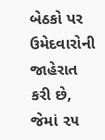બેઠકો પર ઉમેદવારોની જાહેરાત કરી છે, જેમાં ૨૫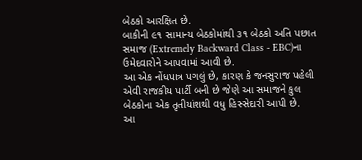બેઠકો આરક્ષિત છે.
બાકીની ૯૧ સામાન્ય બેઠકોમાંથી ૩૧ બેઠકો અતિ પછાત સમાજ (Extremely Backward Class - EBC)ના ઉમેદવારોને આપવામાં આવી છે.
આ એક નોંધપાત્ર પગલું છે, કારણ કે જનસુરાજ પહેલી એવી રાજકીય પાર્ટી બની છે જેણે આ સમાજને કુલ બેઠકોના એક તૃતીયાંશથી વધુ હિસ્સેદારી આપી છે.
આ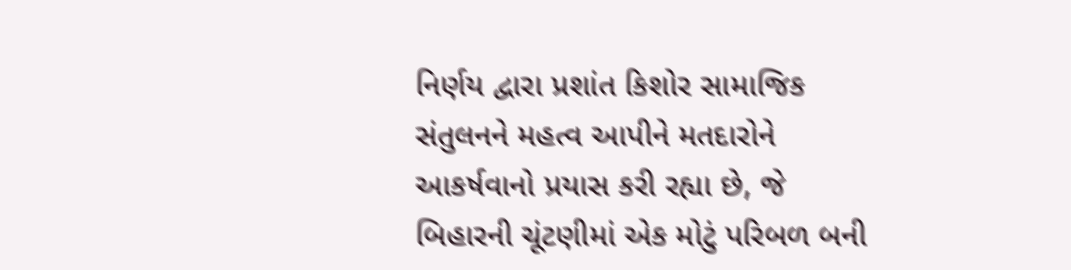નિર્ણય દ્વારા પ્રશાંત કિશોર સામાજિક સંતુલનને મહત્વ આપીને મતદારોને આકર્ષવાનો પ્રયાસ કરી રહ્યા છે, જે બિહારની ચૂંટણીમાં એક મોટું પરિબળ બની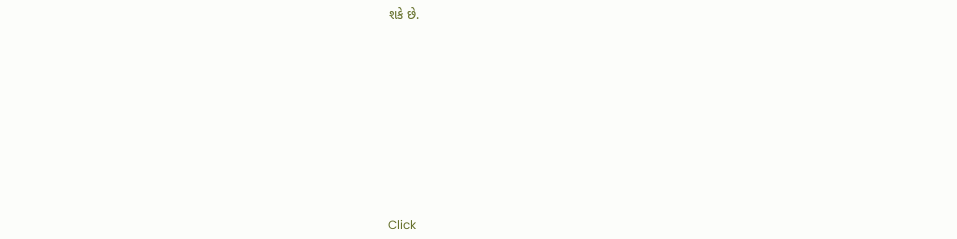શકે છે.












Click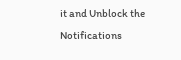it and Unblock the Notifications